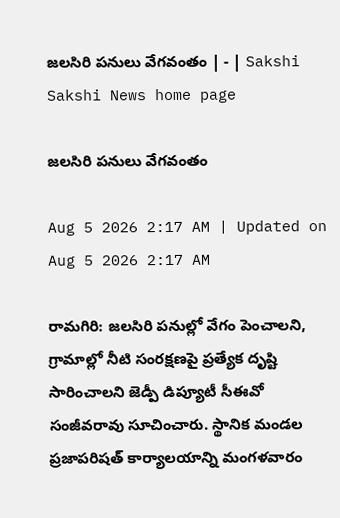జలసిరి పనులు వేగవంతం | - | Sakshi
Sakshi News home page

జలసిరి పనులు వేగవంతం

Aug 5 2026 2:17 AM | Updated on Aug 5 2026 2:17 AM

రామగిరి: జలసిరి పనుల్లో వేగం పెంచాలని, గ్రామాల్లో నీటి సంరక్షణపై ప్రత్యేక దృష్టి సారించాలని జెడ్పీ డిప్యూటీ సీఈవో సంజీవరావు సూచించారు. స్థానిక మండల ప్రజాపరిషత్‌ కార్యాలయాన్ని మంగళవారం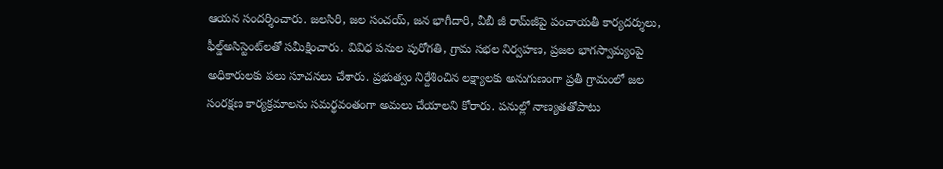ఆయన సందర్శించారు. జలసిరి, జల సంచయ్‌, జన భాగీదారి, వీబీ జీ రామ్‌జీపై పంచాయతీ కార్యదర్శులు, ఫీల్డ్‌అసిస్టెంట్‌లతో సమీక్షించారు. వివిధ పనుల పురోగతి, గ్రామ సభల నిర్వహణ, ప్రజల భాగస్వామ్యంపై అధికారులకు పలు సూచనలు చేశారు. ప్రభుత్వం నిర్దేశించిన లక్ష్యాలకు అనుగుణంగా ప్రతీ గ్రామంలో జల సంరక్షణ కార్యక్రమాలను సమర్థవంతంగా అమలు చేయాలని కోరారు. పనుల్లో నాణ్యతతోపాటు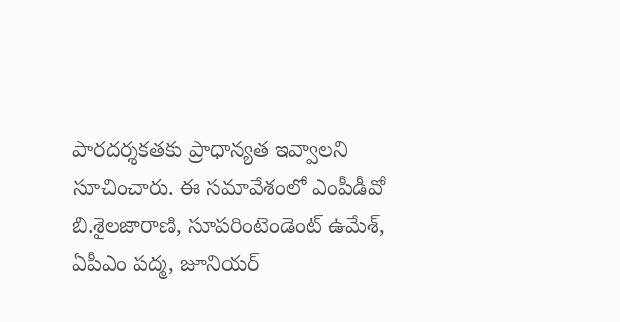పారదర్శకతకు ప్రాధాన్యత ఇవ్వాలని సూచించారు. ఈ సమావేశంలో ఎంపీడీవో బి.శైలజారాణి, సూపరింటెండెంట్‌ ఉమేశ్‌, ఏపీఎం పద్మ, జూనియర్‌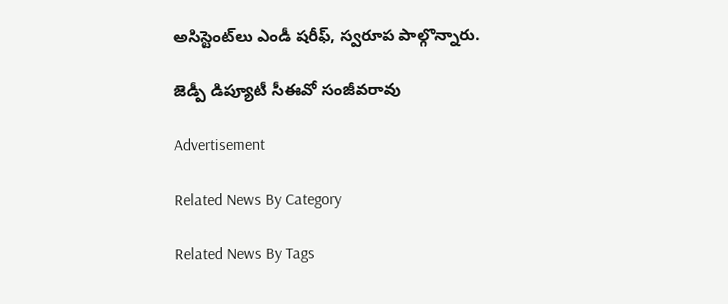అసిస్టెంట్‌లు ఎండీ షరీఫ్‌, స్వరూప పాల్గొన్నారు.

జెడ్పీ డిప్యూటీ సీఈవో సంజీవరావు

Advertisement

Related News By Category

Related News By Tags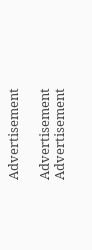Advertisement

Advertisement
Advertisement